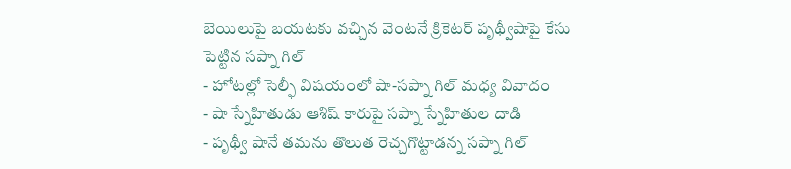బెయిలుపై బయటకు వచ్చిన వెంటనే క్రికెటర్ పృథ్వీషాపై కేసు పెట్టిన సప్నా గిల్
- హోటల్లో సెల్ఫీ విషయంలో షా-సప్నా గిల్ మధ్య వివాదం
- షా స్నేహితుడు ఆశిష్ కారుపై సప్నా స్నేహితుల దాడి
- పృథ్వీ షానే తమను తొలుత రెచ్చగొట్టాడన్న సప్నా గిల్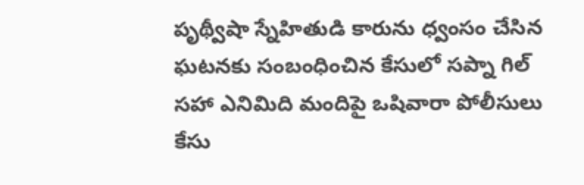పృథ్వీషా స్నేహితుడి కారును ధ్వంసం చేసిన ఘటనకు సంబంధించిన కేసులో సప్నా గిల్ సహా ఎనిమిది మందిపై ఒషివారా పోలీసులు కేసు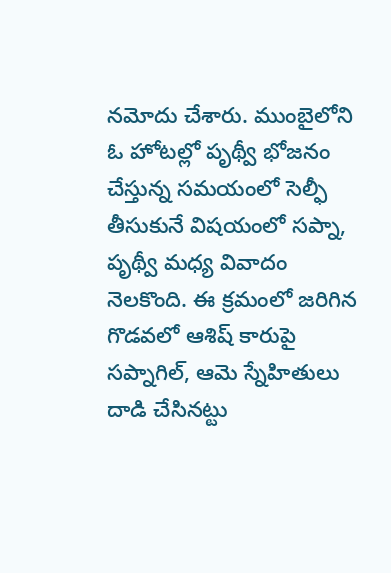నమోదు చేశారు. ముంబైలోని ఓ హోటల్లో పృథ్వీ భోజనం చేస్తున్న సమయంలో సెల్ఫీ తీసుకునే విషయంలో సప్నా, పృథ్వీ మధ్య వివాదం నెలకొంది. ఈ క్రమంలో జరిగిన గొడవలో ఆశిష్ కారుపై సప్నాగిల్, ఆమె స్నేహితులు దాడి చేసినట్టు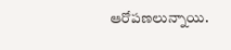ఆరోపణలున్నాయి.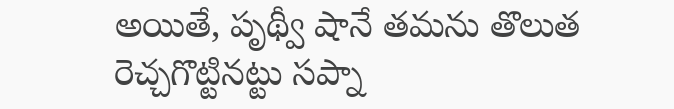అయితే, పృథ్వీ షానే తమను తొలుత రెచ్చగొట్టినట్టు సప్నా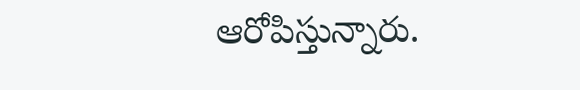ఆరోపిస్తున్నారు.